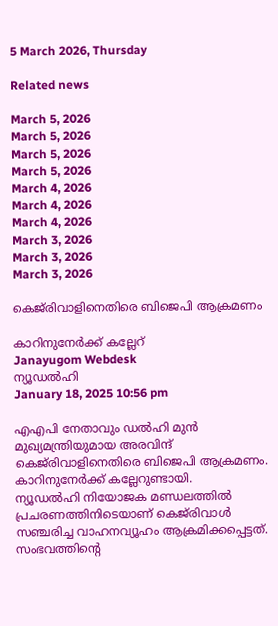5 March 2026, Thursday

Related news

March 5, 2026
March 5, 2026
March 5, 2026
March 5, 2026
March 4, 2026
March 4, 2026
March 4, 2026
March 3, 2026
March 3, 2026
March 3, 2026

കെജ്‌രിവാളിനെതിരെ ബിജെപി ആക്രമണം

കാറിനുനേര്‍ക്ക് കല്ലേറ്
Janayugom Webdesk
ന്യൂഡൽഹി
January 18, 2025 10:56 pm

എഎപി നേതാവും ഡല്‍ഹി മുൻ മുഖ്യമന്ത്രിയുമായ അരവിന്ദ് കെജ്‌രിവാളിനെതിരെ ബിജെപി ആക്രമണം. കാറിനുനേര്‍ക്ക് കല്ലേറുണ്ടായി.
ന്യൂഡൽഹി നിയോജക മണ്ഡലത്തിൽ പ്രചരണത്തിനിടെയാണ് കെജ്‌രിവാൾ സഞ്ചരിച്ച വാഹനവ്യൂഹം ആക്രമിക്കപ്പെട്ടത്. സംഭവത്തിന്റെ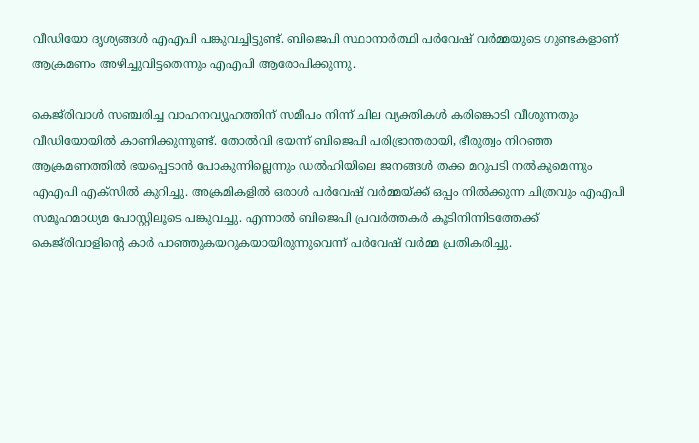വീഡിയോ ദൃശ്യങ്ങൾ എഎപി പങ്കുവച്ചിട്ടുണ്ട്. ബിജെപി സ്ഥാനാർത്ഥി പർവേഷ് വർമ്മയുടെ ഗുണ്ടകളാണ് ആക്രമണം അഴിച്ചുവിട്ടതെന്നും എഎപി ആരോപിക്കുന്നു.

കെജ്‌രിവാൾ സഞ്ചരിച്ച വാഹനവ്യൂഹത്തിന് സമീപം നിന്ന് ചില വ്യക്തികൾ കരിങ്കൊടി വീശുന്നതും വീഡിയോയിൽ കാണിക്കുന്നുണ്ട്. തോൽവി ഭയന്ന് ബിജെപി പരിഭ്രാന്തരായി, ഭീരുത്വം നിറഞ്ഞ ആക്രമണത്തിൽ ഭയപ്പെടാൻ പോകുന്നില്ലെന്നും ഡൽഹിയിലെ ജനങ്ങൾ തക്ക മറുപടി നൽകുമെന്നും എഎപി എക്സില്‍ കുറിച്ചു. അക്രമികളിൽ ഒരാൾ പർവേഷ് വർമ്മയ്ക്ക് ഒപ്പം നിൽക്കുന്ന ചിത്രവും എഎപി സമൂഹമാധ്യമ പോസ്റ്റിലൂടെ പങ്കുവച്ചു. എന്നാൽ ബിജെപി പ്രവർത്തകര്‍ കൂടിനിന്നിടത്തേക്ക് കെജ്‌രിവാളിന്റെ കാർ പാഞ്ഞുകയറുകയായിരുന്നുവെന്ന് പർവേഷ് വർമ്മ പ്രതികരിച്ചു.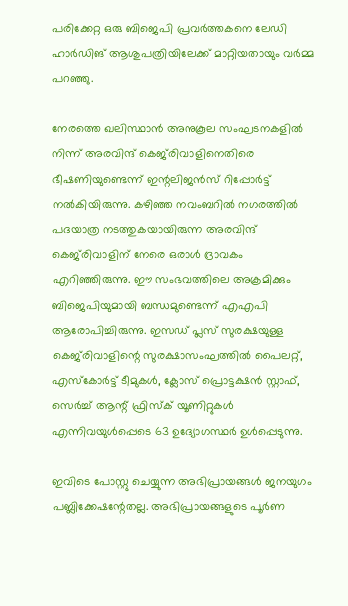പരിക്കേറ്റ ഒരു ബിജെപി പ്രവര്‍ത്തകനെ ലേഡി ഹാർഡിങ് ആശുപത്രിയിലേക്ക് മാറ്റിയതായും വര്‍മ്മ പറഞ്ഞു.

നേരത്തെ ഖലിസ്ഥാൻ അനുകൂല സംഘടനകളില്‍ നിന്ന് അരവിന്ദ് കെജ്‌രിവാളിനെതിരെ ഭീഷണിയുണ്ടെന്ന് ഇന്റലിജൻസ് റിപ്പോർട്ട് നല്‍കിയിരുന്നു. കഴിഞ്ഞ നവംബറിൽ നഗരത്തിൽ പദയാത്ര നടത്തുകയായിരുന്ന അരവിന്ദ് കെജ്‌രിവാളിന് നേരെ ഒരാൾ ദ്രാവകം എറിഞ്ഞിരുന്നു. ഈ സംഭവത്തിലെ അക്രമിക്കും ബിജെപിയുമായി ബന്ധമുണ്ടെന്ന് എഎപി ആരോപിച്ചിരുന്നു. ഇസഡ് പ്ലസ് സുരക്ഷയുള്ള കെജ്‌രിവാളിന്റെ സുരക്ഷാസംഘത്തില്‍ പൈലറ്റ്, എസ്‌കോർട്ട് ടീമുകൾ, ക്ലോസ് പ്രൊട്ടക്ഷൻ സ്റ്റാഫ്, സെർച്ച് ആന്റ് ഫ്രിസ്‌ക് യൂണിറ്റുകൾ എന്നിവയുൾപ്പെടെ 63 ഉദ്യോഗസ്ഥര്‍ ഉള്‍പ്പെടുന്നു.

ഇവിടെ പോസ്റ്റു ചെയ്യുന്ന അഭിപ്രായങ്ങള്‍ ജനയുഗം പബ്ലിക്കേഷന്റേതല്ല. അഭിപ്രായങ്ങളുടെ പൂര്‍ണ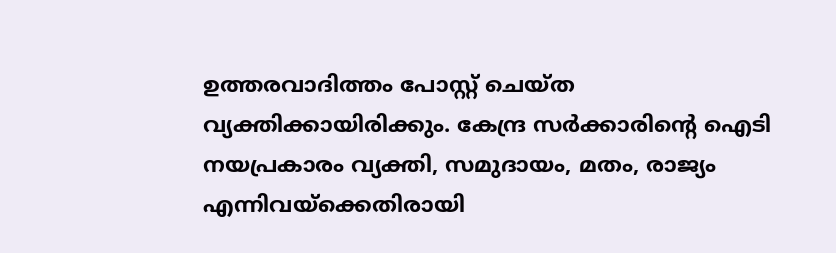ഉത്തരവാദിത്തം പോസ്റ്റ് ചെയ്ത വ്യക്തിക്കായിരിക്കും. കേന്ദ്ര സര്‍ക്കാരിന്റെ ഐടി നയപ്രകാരം വ്യക്തി, സമുദായം, മതം, രാജ്യം എന്നിവയ്‌ക്കെതിരായി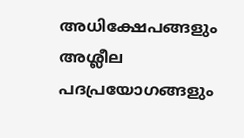അധിക്ഷേപങ്ങളും അശ്ലീല പദപ്രയോഗങ്ങളും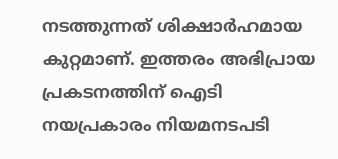നടത്തുന്നത് ശിക്ഷാര്‍ഹമായ കുറ്റമാണ്. ഇത്തരം അഭിപ്രായ പ്രകടനത്തിന് ഐടി നയപ്രകാരം നിയമനടപടി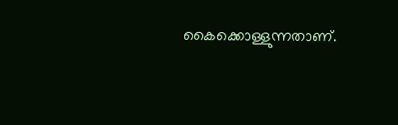കൈക്കൊള്ളുന്നതാണ്.